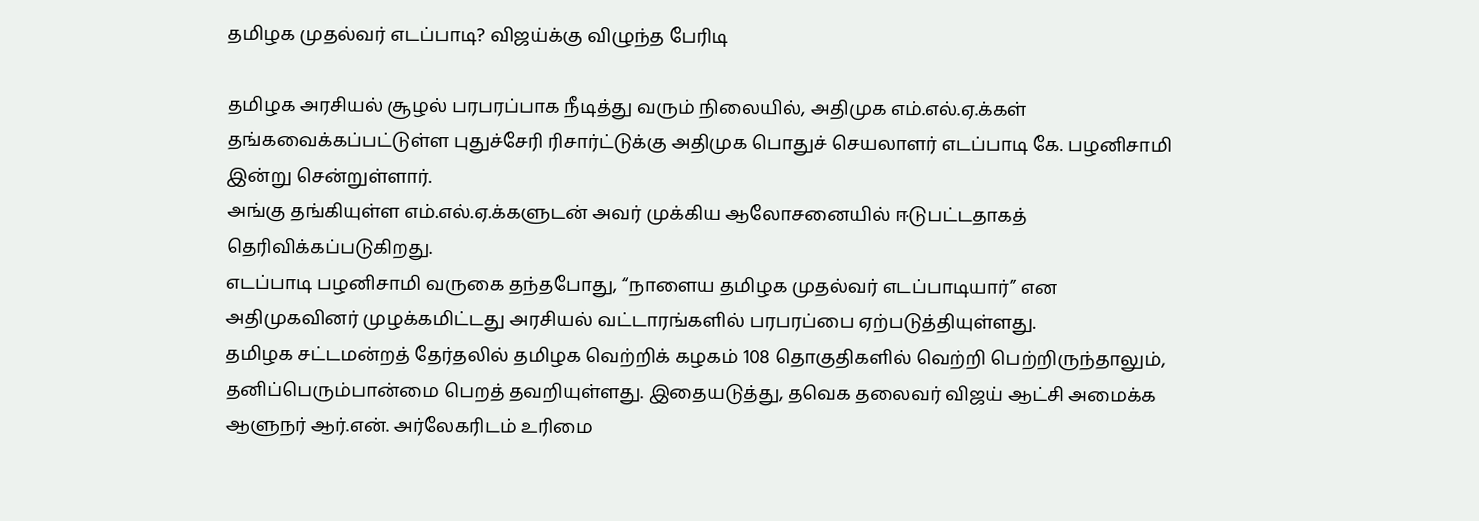தமிழக முதல்வர் எடப்பாடி? விஜய்க்கு விழுந்த பேரிடி

தமிழக அரசியல் சூழல் பரபரப்பாக நீடித்து வரும் நிலையில், அதிமுக எம்.எல்.ஏ.க்கள் தங்கவைக்கப்பட்டுள்ள புதுச்சேரி ரிசார்ட்டுக்கு அதிமுக பொதுச் செயலாளர் எடப்பாடி கே. பழனிசாமி இன்று சென்றுள்ளார்.
அங்கு தங்கியுள்ள எம்.எல்.ஏ.க்களுடன் அவர் முக்கிய ஆலோசனையில் ஈடுபட்டதாகத் தெரிவிக்கப்படுகிறது.
எடப்பாடி பழனிசாமி வருகை தந்தபோது, “நாளைய தமிழக முதல்வர் எடப்பாடியார்” என அதிமுகவினர் முழக்கமிட்டது அரசியல் வட்டாரங்களில் பரபரப்பை ஏற்படுத்தியுள்ளது.
தமிழக சட்டமன்றத் தேர்தலில் தமிழக வெற்றிக் கழகம் 108 தொகுதிகளில் வெற்றி பெற்றிருந்தாலும், தனிப்பெரும்பான்மை பெறத் தவறியுள்ளது. இதையடுத்து, தவெக தலைவர் விஜய் ஆட்சி அமைக்க ஆளுநர் ஆர்.என். அர்லேகரிடம் உரிமை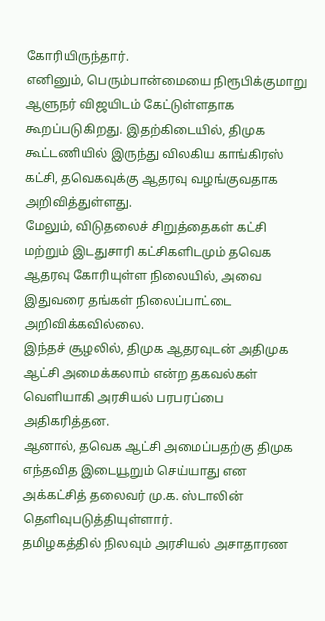கோரியிருந்தார்.
எனினும், பெரும்பான்மையை நிரூபிக்குமாறு ஆளுநர் விஜயிடம் கேட்டுள்ளதாக கூறப்படுகிறது. இதற்கிடையில், திமுக கூட்டணியில் இருந்து விலகிய காங்கிரஸ் கட்சி, தவெகவுக்கு ஆதரவு வழங்குவதாக அறிவித்துள்ளது.
மேலும், விடுதலைச் சிறுத்தைகள் கட்சி மற்றும் இடதுசாரி கட்சிகளிடமும் தவெக ஆதரவு கோரியுள்ள நிலையில், அவை இதுவரை தங்கள் நிலைப்பாட்டை அறிவிக்கவில்லை.
இந்தச் சூழலில், திமுக ஆதரவுடன் அதிமுக ஆட்சி அமைக்கலாம் என்ற தகவல்கள் வெளியாகி அரசியல் பரபரப்பை அதிகரித்தன.
ஆனால், தவெக ஆட்சி அமைப்பதற்கு திமுக எந்தவித இடையூறும் செய்யாது என அக்கட்சித் தலைவர் மு.க. ஸ்டாலின் தெளிவுபடுத்தியுள்ளார்.
தமிழகத்தில் நிலவும் அரசியல் அசாதாரண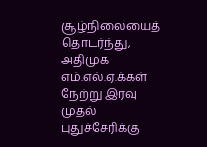சூழ்நிலையைத் தொடர்ந்து, அதிமுக எம்.எல்.ஏ.க்கள் நேற்று இரவு முதல் புதுச்சேரிக்கு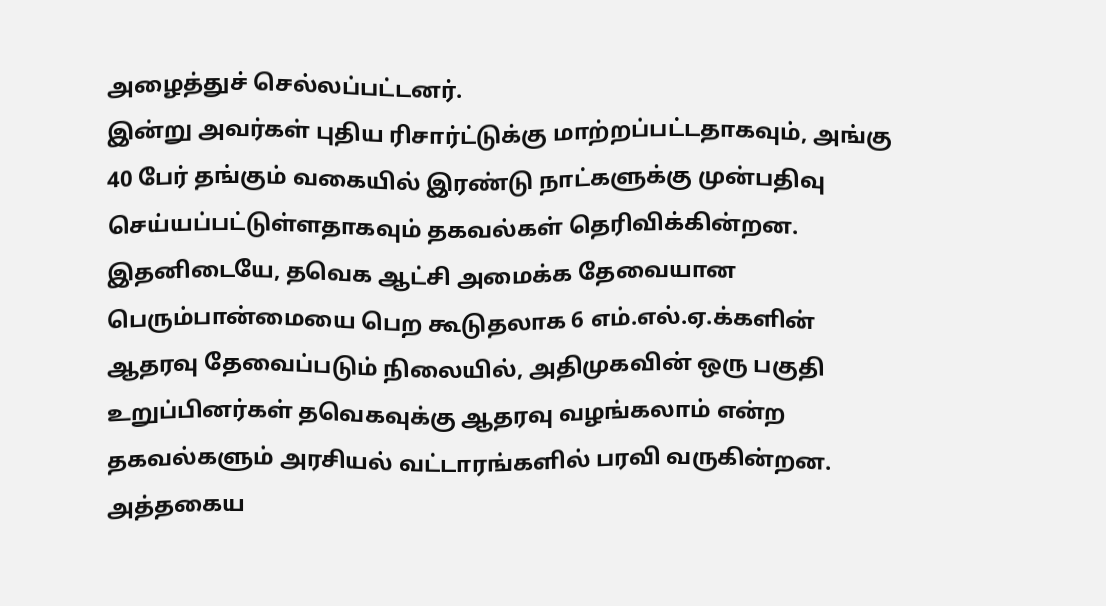அழைத்துச் செல்லப்பட்டனர்.
இன்று அவர்கள் புதிய ரிசார்ட்டுக்கு மாற்றப்பட்டதாகவும், அங்கு 40 பேர் தங்கும் வகையில் இரண்டு நாட்களுக்கு முன்பதிவு செய்யப்பட்டுள்ளதாகவும் தகவல்கள் தெரிவிக்கின்றன.
இதனிடையே, தவெக ஆட்சி அமைக்க தேவையான பெரும்பான்மையை பெற கூடுதலாக 6 எம்.எல்.ஏ.க்களின் ஆதரவு தேவைப்படும் நிலையில், அதிமுகவின் ஒரு பகுதி உறுப்பினர்கள் தவெகவுக்கு ஆதரவு வழங்கலாம் என்ற தகவல்களும் அரசியல் வட்டாரங்களில் பரவி வருகின்றன.
அத்தகைய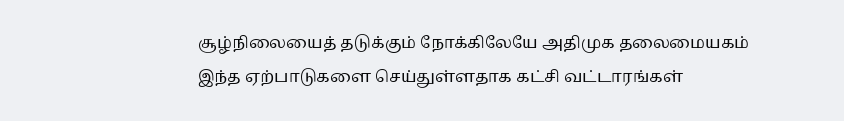சூழ்நிலையைத் தடுக்கும் நோக்கிலேயே அதிமுக தலைமையகம் இந்த ஏற்பாடுகளை செய்துள்ளதாக கட்சி வட்டாரங்கள்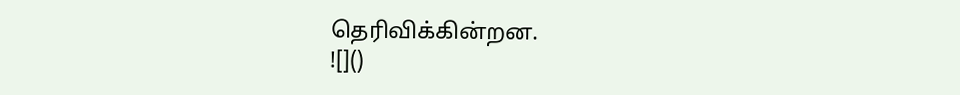தெரிவிக்கின்றன.
![]()